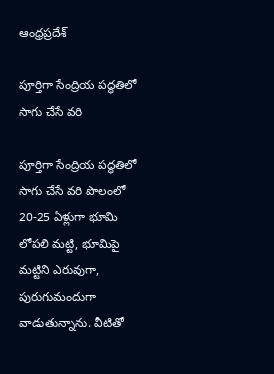ఆంధ్రప్రదేశ్

పూర్తిగా సేంద్రియ పద్ధతిలో సాగు చేసే వరి

పూర్తిగా సేంద్రియ పద్ధతిలో సాగు చేసే వరి పొలంలో 20-25 ఏళ్లుగా భూమి లోపలి మట్టి, భూమిపై మట్టిని ఎరువుగా, పురుగుమందుగా వాడుతున్నాను. వీటితో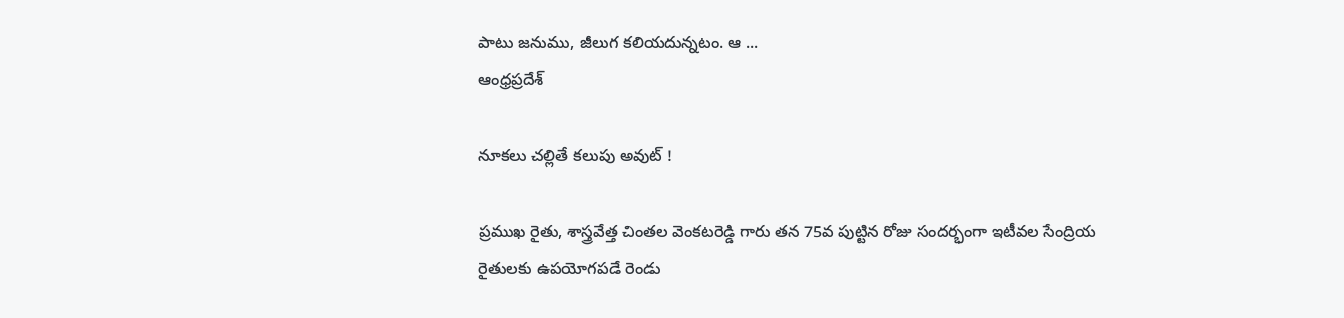పాటు జనుము, జీలుగ కలియదున్నటం. ఆ ...
ఆంధ్రప్రదేశ్

నూకలు చల్లితే కలుపు అవుట్ !

ప్రముఖ రైతు, శాస్త్రవేత్త చింతల వెంకటరెడ్డి గారు తన 75వ పుట్టిన రోజు సందర్భంగా ఇటీవల సేంద్రియ రైతులకు ఉపయోగపడే రెండు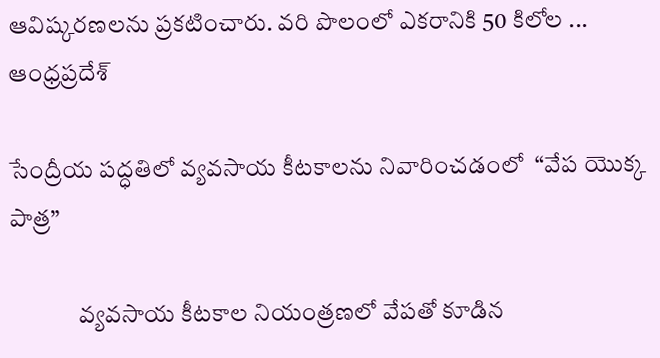ఆవిష్కరణలను ప్రకటించారు. వరి పొలంలో ఎకరానికి 50 కిలోల ...
ఆంధ్రప్రదేశ్

సేంద్రీయ పద్ధతిలో వ్యవసాయ కీటకాలను నివారించడంలో  “వేప యొక్క పాత్ర”

              వ్యవసాయ కీటకాల నియంత్రణలో వేపతో కూడిన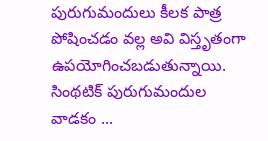పురుగుమందులు కీలక పాత్ర పోషించడం వల్ల అవి విస్తృతంగా ఉపయోగించబడుతున్నాయి. సింథటిక్ పురుగుమందుల వాడకం ...